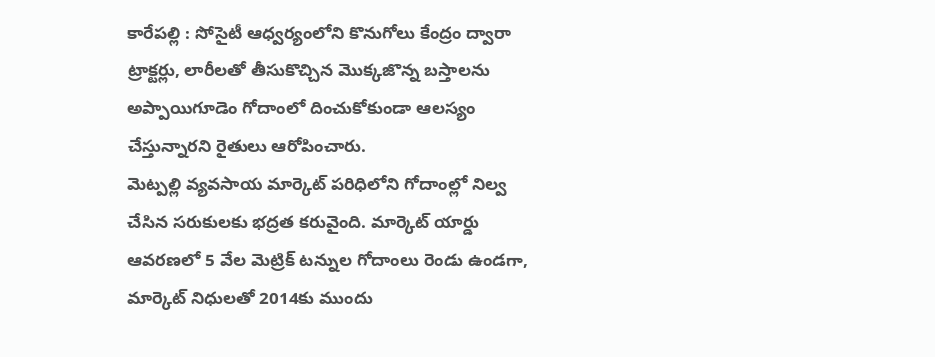కారేపల్లి : సోసైటీ ఆధ్వర్యంలోని కొనుగోలు కేంద్రం ద్వారా ట్రాక్టర్లు, లారీలతో తీసుకొచ్చిన మొక్కజొన్న బస్తాలను అప్పాయిగూడెం గోదాంలో దించుకోకుండా ఆలస్యం చేస్తున్నారని రైతులు ఆరోపించారు.
మెట్పల్లి వ్యవసాయ మార్కెట్ పరిధిలోని గోదాంల్లో నిల్వ చేసిన సరుకులకు భద్రత కరువైంది. మార్కెట్ యార్డు ఆవరణలో 5 వేల మెట్రిక్ టన్నుల గోదాంలు రెండు ఉండగా, మార్కెట్ నిధులతో 2014కు ముందు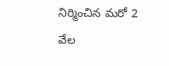నిర్మించిన మరో 2 వేల